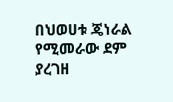በህወሀቱ ጄነራል የሚመራው ደም ያረገዘ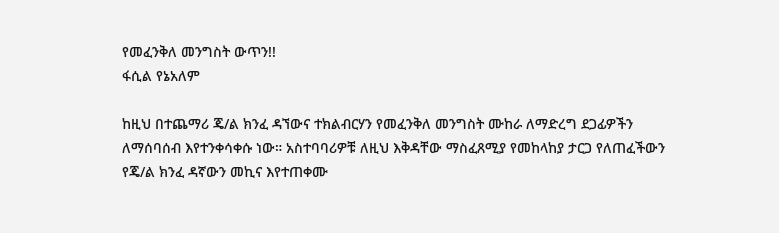የመፈንቅለ መንግስት ውጥን!!
ፋሲል የኔአለም

ከዚህ በተጨማሪ ጄ/ል ክንፈ ዳኘውና ተክልብርሃን የመፈንቅለ መንግስት ሙከራ ለማድረግ ደጋፊዎችን ለማሰባሰብ እየተንቀሳቀሱ ነው። አስተባባሪዎቹ ለዚህ እቅዳቸው ማስፈጸሚያ የመከላከያ ታርጋ የለጠፈችውን የጄ/ል ክንፈ ዳኛውን መኪና እየተጠቀሙ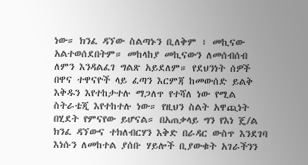ነው። ክንፈ ዳኘው ስልጣኑን ቢለቅም ፣ መኪናው አልተወሰደበትም። መከላከያ መኪናውን ለመሰብሰብ ለምን እንዳልፈገ ግልጽ አይደለም። የደህንነት ሰዎች በዋና ተዋናዮች ላይ ፈጣን እርምጃ ከመውሰድ ይልቅ እቅዱን እየተከታተሉ ማጋለጥ የተሻለ ነው የሚል ስትራቴጂ እየተከተሉ ነው። የዚህን ስልት አዋጪነት በሂደት የምናየው ይሆናል። በአጠቃላይ ግን የእነ ጄ/ል ክንፈ ዳኘውና ተክለብርሃን እቅድ በራዳር ውስጥ እንደገባ እነሱን ለመከተል ያሰቡ ሃይሎች ቢያውቁት አገራችንን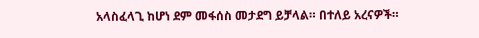አላስፈላጊ ከሆነ ደም መፋሰስ መታደግ ይቻላል። በተለይ አረናዎች።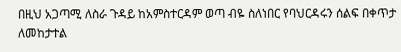በዚህ አጋጣሚ ለስራ ጉዳይ ከአምስተርዳም ወጣ ብዬ ስለነበር የባህርዳሩን ሰልፍ በቀጥታ ለመከታተል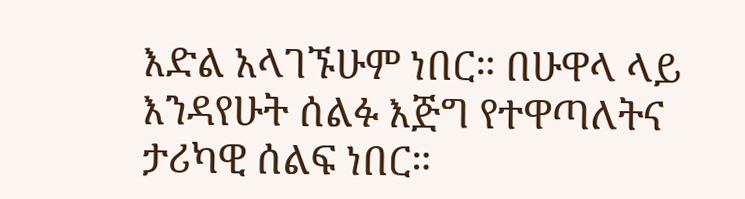እድል አላገኙሁም ነበር። በሁዋላ ላይ እንዳየሁት ሰልፉ እጅግ የተዋጣለትና ታሪካዊ ሰልፍ ነበር።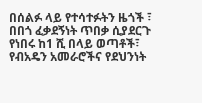በሰልፉ ላይ የተሳተፉትን ዜጎች ፣ በበጎ ፈቃደኝነት ጥበቃ ሲያደርጉ የነበሩ ከ1 ሺ በላይ ወጣቶች፣ የብአዴን አመራሮችና የደህንነት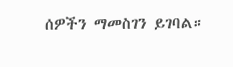ሰዎችን ማመስገን ይገባል።